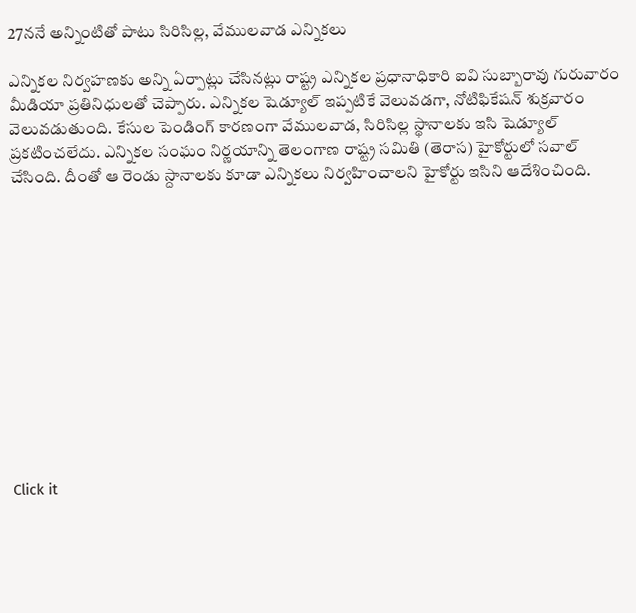27ననే అన్నింటితో పాటు సిరిసిల్ల, వేములవాడ ఎన్నికలు

ఎన్నికల నిర్వహణకు అన్ని ఏర్పాట్లు చేసినట్లు రాష్ట్ర ఎన్నికల ప్రధానాధికారి ఐవి సుబ్బారావు గురువారం మీడియా ప్రతినిధులతో చెప్పారు. ఎన్నికల షెడ్యూల్ ఇప్పటికే వెలువడగా, నోటిఫికేషన్ శుక్రవారం వెలువడుతుంది. కేసుల పెండింగ్ కారణంగా వేములవాడ, సిరిసిల్ల స్థానాలకు ఇసి షెడ్యూల్ ప్రకటించలేదు. ఎన్నికల సంఘం నిర్ణయాన్ని తెలంగాణ రాష్ట్ర సమితి (తెరాస) హైకోర్టులో సవాల్ చేసింది. దీంతో ఆ రెండు స్దానాలకు కూడా ఎన్నికలు నిర్వహించాలని హైకోర్టు ఇసిని ఆదేశించింది.












Click it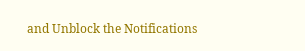and Unblock the Notifications